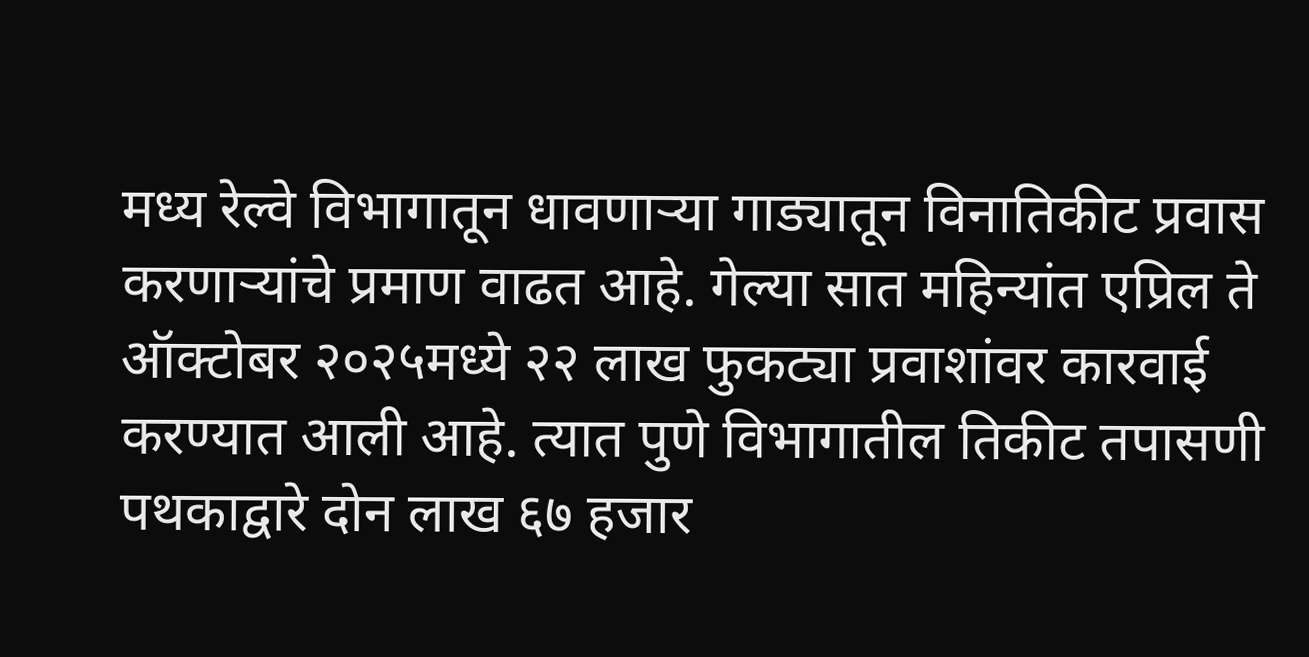मध्य रेल्वे विभागातून धावणाऱ्या गाड्यातून विनातिकीट प्रवास करणाऱ्यांचे प्रमाण वाढत आहे. गेल्या सात महिन्यांत एप्रिल ते ऑक्टोबर २०२५मध्ये २२ लाख फुकट्या प्रवाशांवर कारवाई करण्यात आली आहे. त्यात पुणे विभागातील तिकीट तपासणी पथकाद्वारे दोन लाख ६७ हजार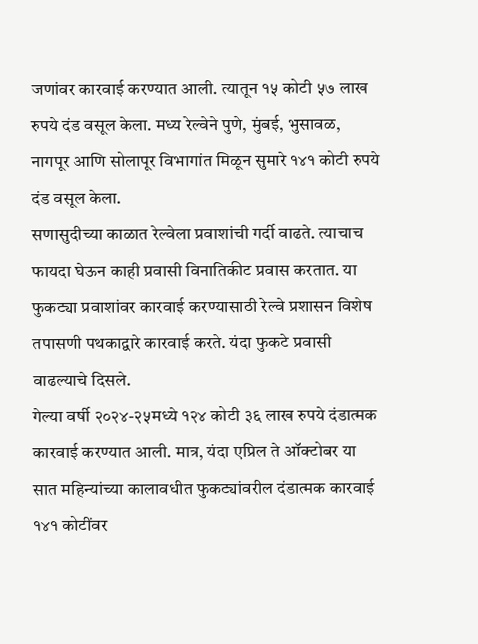जणांवर कारवाई करण्यात आली. त्यातून १५ कोटी ५७ लाख रुपये दंड वसूल केला. मध्य रेल्वेने पुणे, मुंबई, भुसावळ, नागपूर आणि सोलापूर विभागांत मिळून सुमारे १४१ कोटी रुपये दंड वसूल केला.
सणासुदीच्या काळात रेल्वेला प्रवाशांची गर्दी वाढते. त्याचाच फायदा घेऊन काही प्रवासी विनातिकीट प्रवास करतात. या फुकट्या प्रवाशांवर कारवाई करण्यासाठी रेल्वे प्रशासन विशेष तपासणी पथकाद्वारे कारवाई करते. यंदा फुकटे प्रवासी वाढल्याचे दिसले.
गेल्या वर्षी २०२४-२५मध्ये १२४ कोटी ३६ लाख रुपये दंडात्मक कारवाई करण्यात आली. मात्र, यंदा एप्रिल ते ऑक्टोबर या सात महिन्यांच्या कालावधीत फुकट्यांवरील दंडात्मक कारवाई १४१ कोटींवर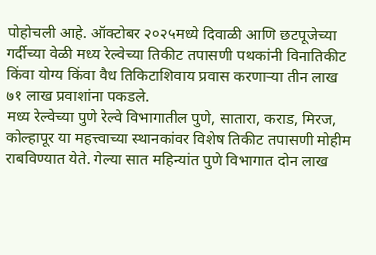पोहोचली आहे. ऑक्टोबर २०२५मध्ये दिवाळी आणि छटपूजेच्या गर्दीच्या वेळी मध्य रेल्वेच्या तिकीट तपासणी पथकांनी विनातिकीट किंवा योग्य किंवा वैध तिकिटाशिवाय प्रवास करणाऱ्या तीन लाख ७१ लाख प्रवाशांना पकडले.
मध्य रेल्वेच्या पुणे रेल्वे विभागातील पुणे, सातारा, कराड, मिरज, कोल्हापूर या महत्त्वाच्या स्थानकांवर विशेष तिकीट तपासणी मोहीम राबविण्यात येते. गेल्या सात महिन्यांत पुणे विभागात दोन लाख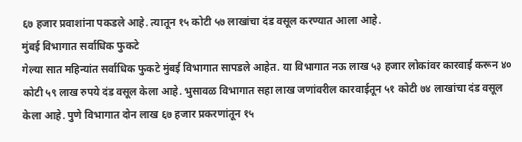६७ हजार प्रवाशांना पकडले आहे. त्यातून १५ कोटी ५७ लाखांचा दंड वसूल करण्यात आला आहे.
मुंबई विभागात सर्वाधिक फुकटे
गेल्या सात महिन्यांत सर्वाधिक फुकटे मुंबई विभागात सापडले आहेत. या विभागात नऊ लाख ५३ हजार लोकांवर कारवाई करून ४० कोटी ५९ लाख रुपये दंड वसूल केला आहे. भुसावळ विभागात सहा लाख जणांवरील कारवाईतून ५१ कोटी ७४ लाखांचा दंड वसूल केला आहे. पुणे विभागात दोन लाख ६७ हजार प्रकरणांतून १५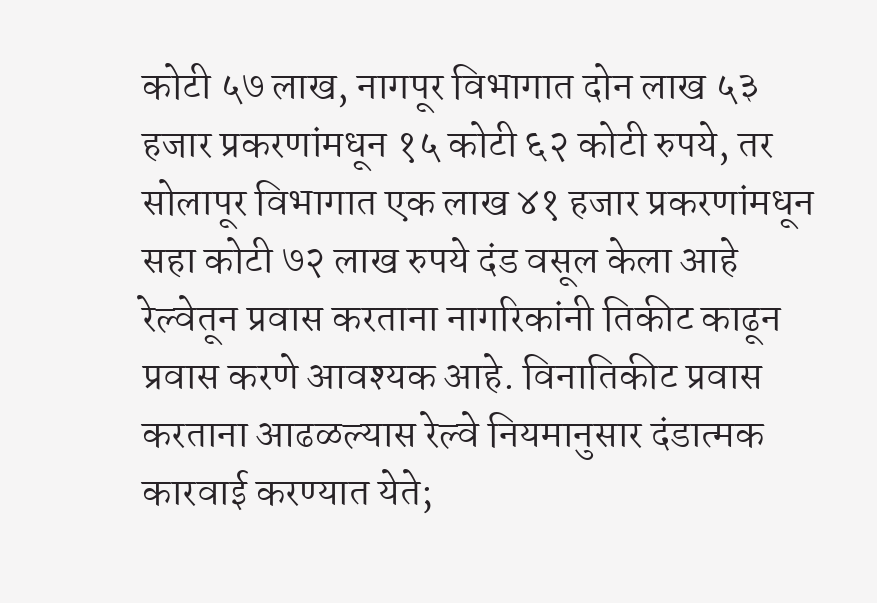कोटी ५७ लाख, नागपूर विभागात दोन लाख ५३ हजार प्रकरणांमधून १५ कोटी ६२ कोटी रुपये, तर सोलापूर विभागात एक लाख ४१ हजार प्रकरणांमधून सहा कोटी ७२ लाख रुपये दंड वसूल केला आहे
रेल्वेतून प्रवास करताना नागरिकांनी तिकीट काढून प्रवास करणे आवश्यक आहे. विनातिकीट प्रवास करताना आढळल्यास रेल्वे नियमानुसार दंडात्मक कारवाई करण्यात येते;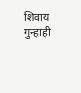शिवाय गुन्हाही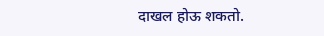दाखल होऊ शकतो.